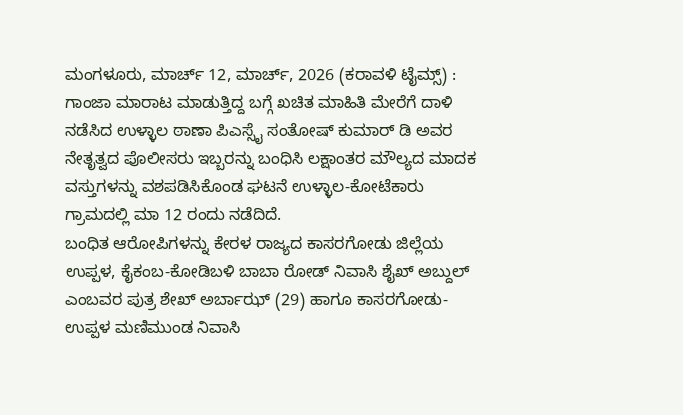ಮಂಗಳೂರು, ಮಾರ್ಚ್ 12, ಮಾರ್ಚ್, 2026 (ಕರಾವಳಿ ಟೈಮ್ಸ್) : ಗಾಂಜಾ ಮಾರಾಟ ಮಾಡುತ್ತಿದ್ದ ಬಗ್ಗೆ ಖಚಿತ ಮಾಹಿತಿ ಮೇರೆಗೆ ದಾಳಿ ನಡೆಸಿದ ಉಳ್ಳಾಲ ಠಾಣಾ ಪಿಎಸ್ಸೈ ಸಂತೋಷ್ ಕುಮಾರ್ ಡಿ ಅವರ ನೇತೃತ್ವದ ಪೊಲೀಸರು ಇಬ್ಬರನ್ನು ಬಂಧಿಸಿ ಲಕ್ಷಾಂತರ ಮೌಲ್ಯದ ಮಾದಕ ವಸ್ತುಗಳನ್ನು ವಶಪಡಿಸಿಕೊಂಡ ಘಟನೆ ಉಳ್ಳಾಲ-ಕೋಟೆಕಾರು ಗ್ರಾಮದಲ್ಲಿ ಮಾ 12 ರಂದು ನಡೆದಿದೆ.
ಬಂಧಿತ ಆರೋಪಿಗಳನ್ನು ಕೇರಳ ರಾಜ್ಯದ ಕಾಸರಗೋಡು ಜಿಲ್ಲೆಯ ಉಪ್ಪಳ, ಕೈಕಂಬ-ಕೋಡಿಬಳಿ ಬಾಬಾ ರೋಡ್ ನಿವಾಸಿ ಶೈಖ್ ಅಬ್ದುಲ್ ಎಂಬವರ ಪುತ್ರ ಶೇಖ್ ಅರ್ಬಾಝ್ (29) ಹಾಗೂ ಕಾಸರಗೋಡು-ಉಪ್ಪಳ ಮಣಿಮುಂಡ ನಿವಾಸಿ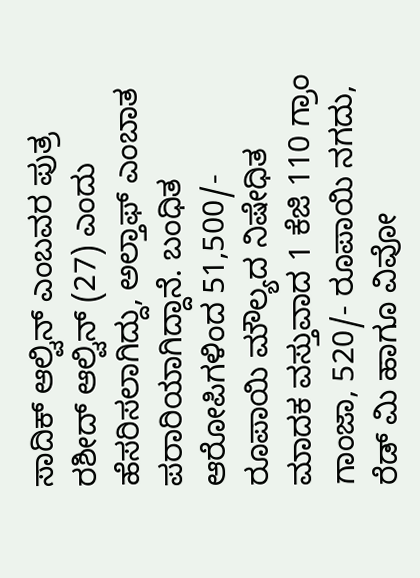ಸಾದಿಕ್ ಆಲ್ವಿನ್ ಎಂಬವರ ಪುತ್ರ ರಶೀದ್ ಆಲ್ವಿನ್ (27) ಎಂದು ಹೆಸರಿಸಲಾಗಿದ್ದು, ಅಲ್ತಾಫ್ ಎಂಬಾತ ಪರಾರಿಯಾಗಿದ್ದಾನೆ. ಬಂಧಿತ ಆರೋಪಿಗಳಿಂದ 51,500/- ರೂಪಾಯಿ ಮೌಲ್ಯದ ನಿಷೇಧಿತ ಮಾದಕ ವಸ್ತುವಾದ 1 ಕೆಜಿ 110 ಗ್ರಾಂ ಗಾಂಜಾ, 520/- ರೂಪಾಯಿ ನಗದು, ರೆಡ್ ಮಿ ಹಾಗೂ ವಿವೋ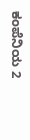ಕಂಪೆನಿಯ 2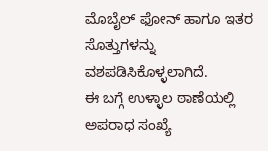ಮೊಬೈಲ್ ಫೋನ್ ಹಾಗೂ ಇತರ ಸೊತ್ತುಗಳನ್ನು ವಶಪಡಿಸಿಕೊಳ್ಳಲಾಗಿದೆ.
ಈ ಬಗ್ಗೆ ಉಳ್ಳಾಲ ಠಾಣೆಯಲ್ಲಿ ಅಪರಾಧ ಸಂಖ್ಯೆ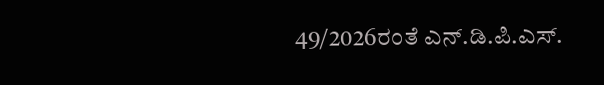49/2026ರಂತೆ ಎನ್.ಡಿ.ಪಿ.ಎಸ್.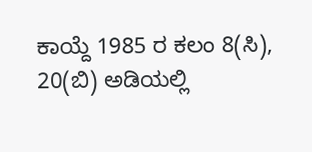ಕಾಯ್ದೆ 1985 ರ ಕಲಂ 8(ಸಿ), 20(ಬಿ) ಅಡಿಯಲ್ಲಿ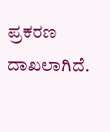ಪ್ರಕರಣ ದಾಖಲಾಗಿದೆ.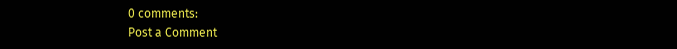0 comments:
Post a Comment